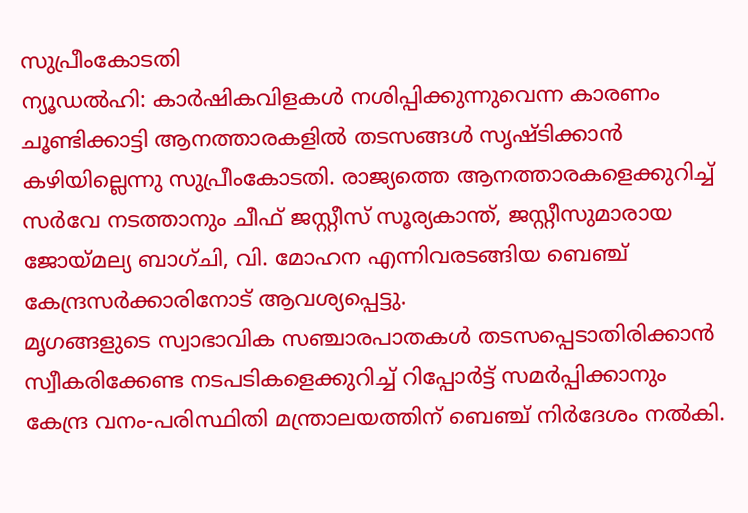സുപ്രീംകോടതി
ന്യൂഡൽഹി: കാർഷികവിളകൾ നശിപ്പിക്കുന്നുവെന്ന കാരണം ചൂണ്ടിക്കാട്ടി ആനത്താരകളിൽ തടസങ്ങൾ സൃഷ്ടിക്കാൻ കഴിയില്ലെന്നു സുപ്രീംകോടതി. രാജ്യത്തെ ആനത്താരകളെക്കുറിച്ച് സർവേ നടത്താനും ചീഫ് ജസ്റ്റീസ് സൂര്യകാന്ത്, ജസ്റ്റീസുമാരായ ജോയ്മല്യ ബാഗ്ചി, വി. മോഹന എന്നിവരടങ്ങിയ ബെഞ്ച് കേന്ദ്രസർക്കാരിനോട് ആവശ്യപ്പെട്ടു.
മൃഗങ്ങളുടെ സ്വാഭാവിക സഞ്ചാരപാതകൾ തടസപ്പെടാതിരിക്കാൻ സ്വീകരിക്കേണ്ട നടപടികളെക്കുറിച്ച് റിപ്പോർട്ട് സമർപ്പിക്കാനും കേന്ദ്ര വനം-പരിസ്ഥിതി മന്ത്രാലയത്തിന് ബെഞ്ച് നിർദേശം നൽകി.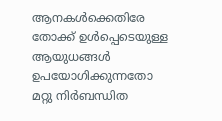ആനകൾക്കെതിരേ തോക്ക് ഉൾപ്പെടെയുള്ള ആയുധങ്ങൾ ഉപയോഗിക്കുന്നതോ മറ്റു നിർബന്ധിത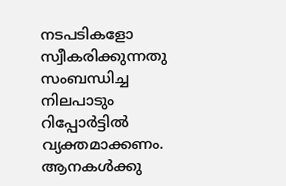നടപടികളോ സ്വീകരിക്കുന്നതു സംബന്ധിച്ച നിലപാടും റിപ്പോർട്ടിൽ വ്യക്തമാക്കണം.
ആനകൾക്കു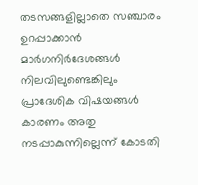തടസങ്ങളില്ലാതെ സഞ്ചാരം ഉറപ്പാക്കാൻ മാർഗനിർദേശങ്ങൾ നിലവിലുണ്ടെങ്കിലും പ്രാദേശിക വിഷയങ്ങൾ കാരണം അതു നടപ്പാകുന്നില്ലെന്ന് കോടതി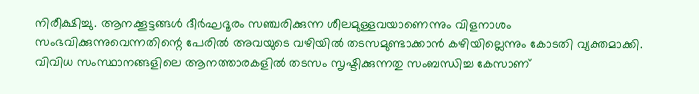നിരീക്ഷിച്ചു. ആനക്കൂട്ടങ്ങൾ ദീർഘദൂരം സഞ്ചരിക്കുന്ന ശീലമുള്ളവയാണെന്നും വിളനാശം സംഭവിക്കുന്നുവെന്നതിന്റെ പേരിൽ അവയുടെ വഴിയിൽ തടസമുണ്ടാക്കാൻ കഴിയില്ലെന്നും കോടതി വ്യക്തമാക്കി.
വിവിധ സംസ്ഥാനങ്ങളിലെ ആനത്താരകളിൽ തടസം സൃഷ്ടിക്കുന്നതു സംബന്ധിച്ച കേസാണ്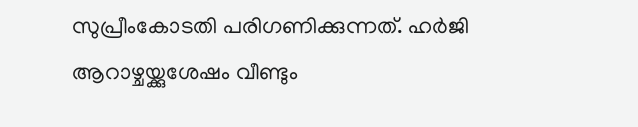സുപ്രീംകോടതി പരിഗണിക്കുന്നത്. ഹർജി ആറാഴ്ചയ്ക്കുശേഷം വീണ്ടും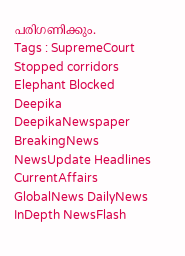പരിഗണിക്കും.
Tags : SupremeCourt Stopped corridors Elephant Blocked Deepika DeepikaNewspaper BreakingNews NewsUpdate Headlines CurrentAffairs GlobalNews DailyNews InDepth NewsFlash